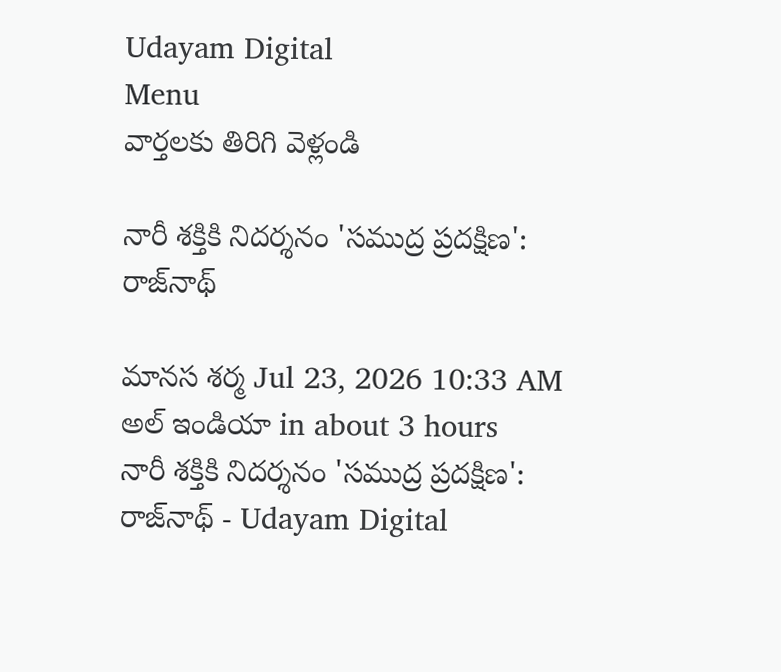Udayam Digital
Menu
వార్తలకు తిరిగి వెళ్లండి

నారీ శక్తికి నిదర్శనం 'సముద్ర ప్రదక్షిణ': రాజ్‌నాథ్

మానస శర్మ Jul 23, 2026 10:33 AM అల్ ఇండియా in about 3 hours
నారీ శక్తికి నిదర్శనం 'సముద్ర ప్రదక్షిణ': రాజ్‌నాథ్ - Udayam Digital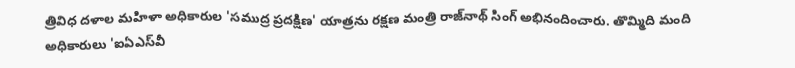త్రివిధ దళాల మహిళా అధికారుల 'సముద్ర ప్రదక్షిణ' యాత్రను రక్షణ మంత్రి రాజ్‌నాథ్ సింగ్ అభినందించారు. తొమ్మిది మంది అధికారులు 'ఐఏఎస్‌వీ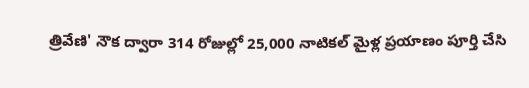త్రివేణి' నౌక ద్వారా 314 రోజుల్లో 25,000 నాటికల్ మైళ్ల ప్రయాణం పూర్తి చేసి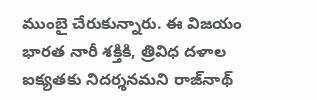ముంబై చేరుకున్నారు. ఈ విజయం భారత నారీ శక్తికి, త్రివిధ దళాల ఐక్యతకు నిదర్శనమని రాజ్‌నాథ్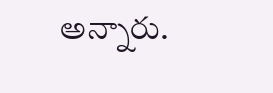అన్నారు.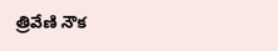త్రివేణి నౌక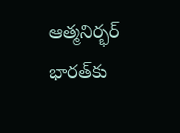ఆత్మనిర్భర్ భారత్‌కు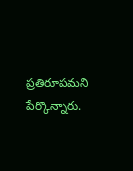ప్రతిరూపమని పేర్కొన్నారు.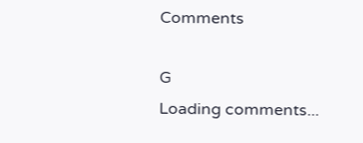Comments

G
Loading comments...